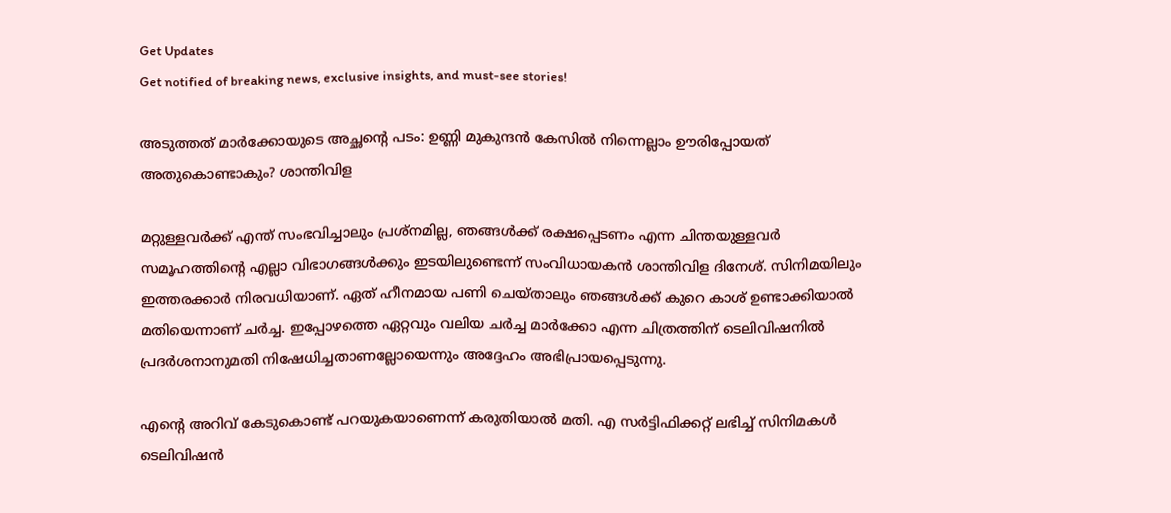Get Updates
Get notified of breaking news, exclusive insights, and must-see stories!

അടുത്തത് മാർക്കോയുടെ അച്ഛന്റെ പടം: ഉണ്ണി മുകുന്ദന്‍ കേസില്‍ നിന്നെല്ലാം ഊരിപ്പോയത് അതുകൊണ്ടാകും? ശാന്തിവിള

മറ്റുള്ളവർക്ക് എന്ത് സംഭവിച്ചാലും പ്രശ്നമില്ല, ഞങ്ങള്‍ക്ക് രക്ഷപ്പെടണം എന്ന ചിന്തയുള്ളവർ സമൂഹത്തിന്റെ എല്ലാ വിഭാഗങ്ങള്‍ക്കും ഇടയിലുണ്ടെന്ന് സംവിധായകന്‍ ശാന്തിവിള ദിനേശ്. സിനിമയിലും ഇത്തരക്കാർ നിരവധിയാണ്. ഏത് ഹീനമായ പണി ചെയ്താലും ഞങ്ങള്‍ക്ക് കുറെ കാശ് ഉണ്ടാക്കിയാല്‍ മതിയെന്നാണ് ചർച്ച. ഇപ്പോഴത്തെ ഏറ്റവും വലിയ ചർച്ച മാർക്കോ എന്ന ചിത്രത്തിന് ടെലിവിഷനില്‍ പ്രദർശനാനുമതി നിഷേധിച്ചതാണല്ലോയെന്നും അദ്ദേഹം അഭിപ്രായപ്പെടുന്നു.

എന്റെ അറിവ് കേടുകൊണ്ട് പറയുകയാണെന്ന് കരുതിയാല്‍ മതി. എ സർട്ടിഫിക്കറ്റ് ലഭിച്ച് സിനിമകള്‍ ടെലിവിഷന്‍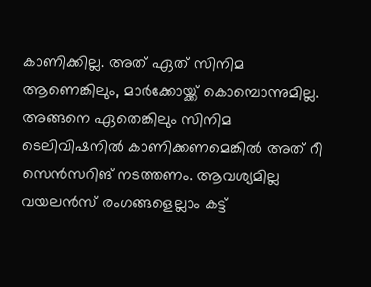കാണിക്കില്ല. അത് ഏത് സിനിമ ആണെങ്കിലും, മാർക്കോയ്ക്ക് കൊമ്പൊന്നുമില്ല. അങ്ങനെ ഏതെങ്കിലും സിനിമ ടെലിവിഷനില്‍ കാണിക്കണമെങ്കില്‍ അത് റീ സെന്‍സറിങ് നടത്തണം. ആവശ്യമില്ല വയലന്‍സ് രംഗങ്ങളെല്ലാം കട്ട്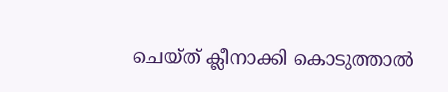ചെയ്ത് ക്ലീനാക്കി കൊടുത്താല്‍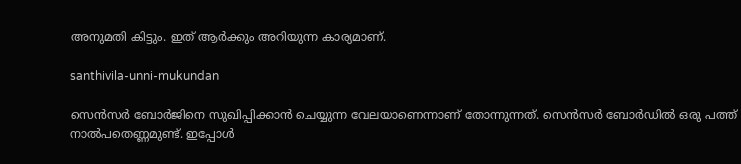അനുമതി കിട്ടും. ഇത് ആർക്കും അറിയുന്ന കാര്യമാണ്.

santhivila-unni-mukundan

സെന്‍സർ ബോർജിനെ സുഖിപ്പിക്കാന്‍ ചെയ്യുന്ന വേലയാണെന്നാണ് തോന്നുന്നത്. സെന്‍സർ ബോർഡില്‍ ഒരു പത്ത് നാല്‍പതെണ്ണമുണ്ട്. ഇപ്പോള്‍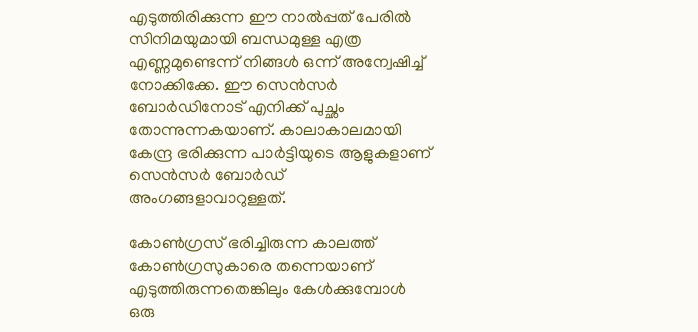എടുത്തിരിക്കുന്ന ഈ നാല്‍പ്പത് പേരില്‍ സിനിമയുമായി ബന്ധമുള്ള എത്ര എണ്ണമുണ്ടെന്ന് നിങ്ങള്‍ ഒന്ന് അന്വേഷിച്ച് നോക്കിക്കേ. ഈ സെന്‍സർ ബോർഡിനോട് എനിക്ക് പുച്ഛം തോന്നുന്നകയാണ്. കാലാകാലമായി കേന്ദ്ര ഭരിക്കുന്ന പാർട്ടിയുടെ ആളുകളാണ് സെന്‍സർ ബോർഡ് അംഗങ്ങളാവാറുള്ളത്.

കോണ്‍ഗ്രസ് ഭരിച്ചിരുന്ന കാലത്ത് കോണ്‍ഗ്രസുകാരെ തന്നെയാണ് എടുത്തിരുന്നതെങ്കിലും കേള്‍ക്കുമ്പോള്‍ ഒരു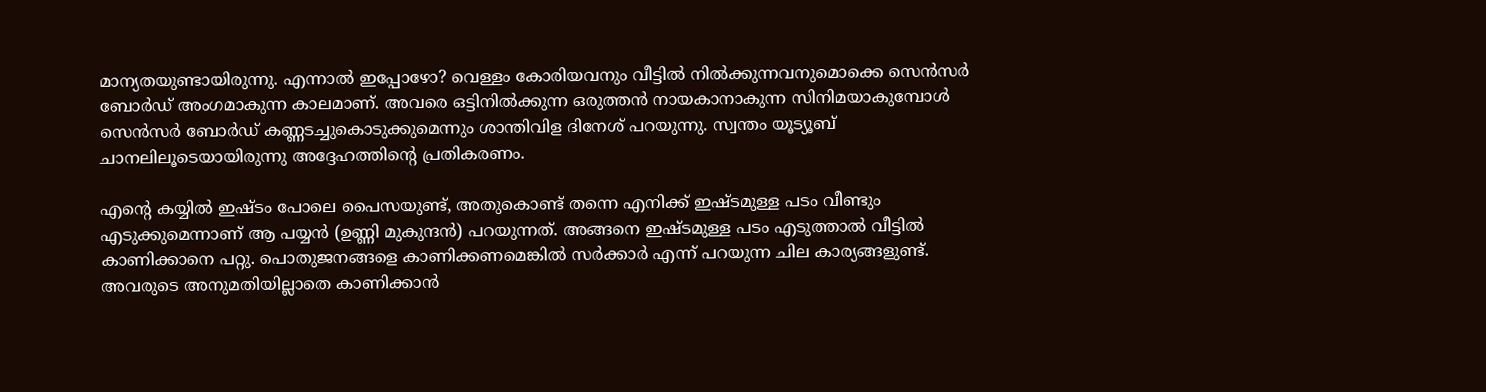മാന്യതയുണ്ടായിരുന്നു. എന്നാല്‍ ഇപ്പോഴോ? വെള്ളം കോരിയവനും വീട്ടില്‍ നില്‍ക്കുന്നവനുമൊക്കെ സെന്‍സർ ബോർഡ് അംഗമാകുന്ന കാലമാണ്. അവരെ ഒട്ടിനില്‍ക്കുന്ന ഒരുത്തന്‍ നായകാനാകുന്ന സിനിമയാകുമ്പോള്‍ സെന്‍സർ ബോർഡ് കണ്ണടച്ചുകൊടുക്കുമെന്നും ശാന്തിവിള ദിനേശ് പറയുന്നു. സ്വന്തം യൂട്യൂബ് ചാനലിലൂടെയായിരുന്നു അദ്ദേഹത്തിന്റെ പ്രതികരണം.

എന്റെ കയ്യില്‍ ഇഷ്ടം പോലെ പൈസയുണ്ട്, അതുകൊണ്ട് തന്നെ എനിക്ക് ഇഷ്ടമുള്ള പടം വീണ്ടും എടുക്കുമെന്നാണ് ആ പയ്യന്‍ (ഉണ്ണി മുകുന്ദന്‍) പറയുന്നത്. അങ്ങനെ ഇഷ്ടമുള്ള പടം എടുത്താല്‍ വീട്ടില്‍ കാണിക്കാനെ പറ്റു. പൊതുജനങ്ങളെ കാണിക്കണമെങ്കില്‍ സർക്കാർ എന്ന് പറയുന്ന ചില കാര്യങ്ങളുണ്ട്. അവരുടെ അനുമതിയില്ലാതെ കാണിക്കാന്‍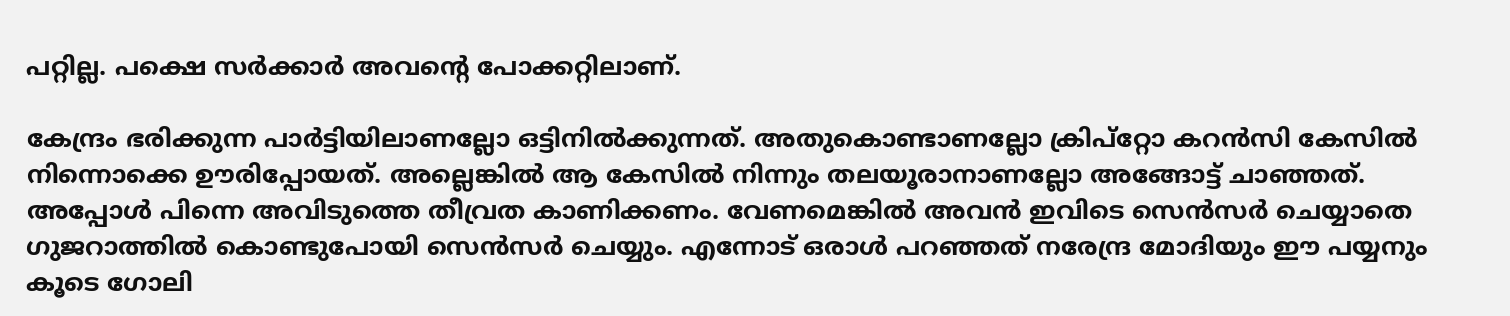പറ്റില്ല. പക്ഷെ സർക്കാർ അവന്റെ പോക്കറ്റിലാണ്.

കേന്ദ്രം ഭരിക്കുന്ന പാർട്ടിയിലാണല്ലോ ഒട്ടിനില്‍ക്കുന്നത്. അതുകൊണ്ടാണല്ലോ ക്രിപ്റ്റോ കറന്‍സി കേസില്‍ നിന്നൊക്കെ ഊരിപ്പോയത്. അല്ലെങ്കില്‍ ആ കേസില്‍ നിന്നും തലയൂരാനാണല്ലോ അങ്ങോട്ട് ചാഞ്ഞത്. അപ്പോള്‍ പിന്നെ അവിടുത്തെ തീവ്രത കാണിക്കണം. വേണമെങ്കില്‍ അവന്‍ ഇവിടെ സെന്‍സർ ചെയ്യാതെ ഗുജറാത്തില്‍ കൊണ്ടുപോയി സെന്‍സർ ചെയ്യും. എന്നോട് ഒരാള്‍ പറഞ്ഞത് നരേന്ദ്ര മോദിയും ഈ പയ്യനും കൂടെ ഗോലി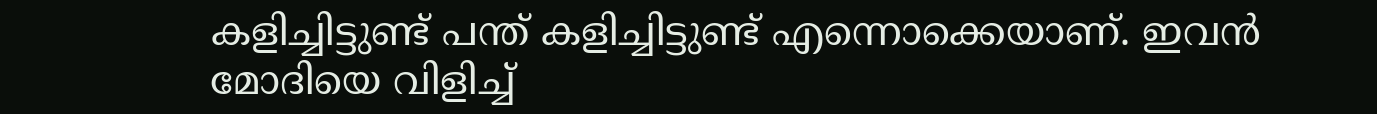കളിച്ചിട്ടുണ്ട് പന്ത് കളിച്ചിട്ടുണ്ട് എന്നൊക്കെയാണ്. ഇവന്‍ മോദിയെ വിളിച്ച്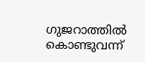ഗുജറാത്തില്‍ കൊണ്ടുവന്ന്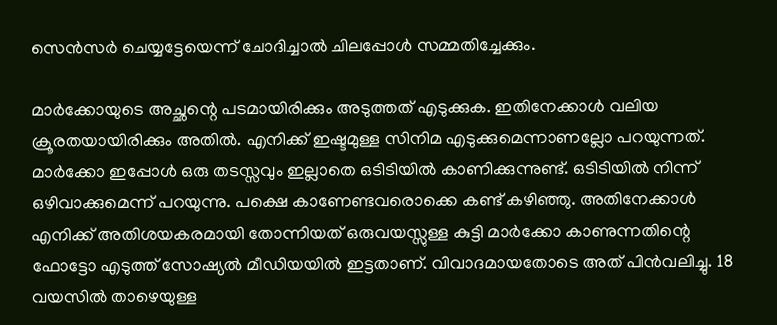സെന്‍സർ ചെയ്യട്ടേയെന്ന് ചോദിച്ചാല്‍ ചിലപ്പോള്‍ സമ്മതിച്ചേക്കും.

മാർക്കോയുടെ അച്ഛന്റെ പടമായിരിക്കും അടുത്തത് എടുക്കുക. ഇതിനേക്കാള്‍ വലിയ ക്രൂരതയായിരിക്കും അതില്‍. എനിക്ക് ഇഷ്ടമുള്ള സിനിമ എടുക്കുമെന്നാണല്ലോ പറയുന്നത്. മാർക്കോ ഇപ്പോള്‍ ഒരു തടസ്സവും ഇല്ലാതെ ഒടിടിയില്‍ കാണിക്കുന്നുണ്ട്. ഒടിടിയില്‍ നിന്ന് ഒഴിവാക്കുമെന്ന് പറയുന്നു. പക്ഷെ കാണേണ്ടവരൊക്കെ കണ്ട് കഴിഞ്ഞു. അതിനേക്കാള്‍ എനിക്ക് അതിശയകരമായി തോന്നിയത് ഒരുവയസ്സുള്ള കുട്ടി മാർക്കോ കാണുന്നതിന്റെ ഫോട്ടോ എടുത്ത് സോഷ്യല്‍ മീഡിയയില്‍ ഇട്ടതാണ്. വിവാദമായതോടെ അത് പിന്‍വലിച്ചു. 18 വയസില്‍ താഴെയുള്ള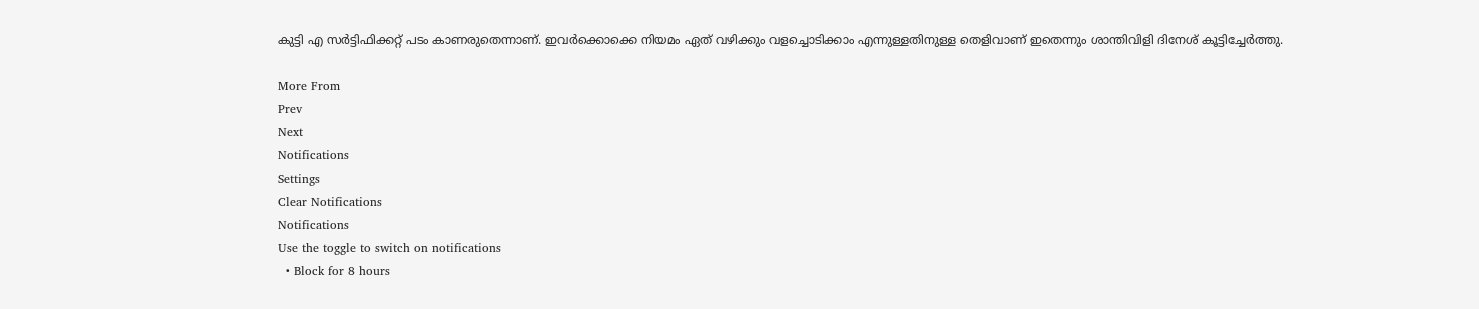കുട്ടി എ സർട്ടിഫിക്കറ്റ് പടം കാണരുതെന്നാണ്. ഇവർക്കൊക്കെ നിയമം ഏത് വഴിക്കും വളച്ചൊടിക്കാം എന്നുള്ളതിനുള്ള തെളിവാണ് ഇതെന്നും ശാന്തിവിളി ദിനേശ് കൂട്ടിച്ചേർത്തു.

More From
Prev
Next
Notifications
Settings
Clear Notifications
Notifications
Use the toggle to switch on notifications
  • Block for 8 hours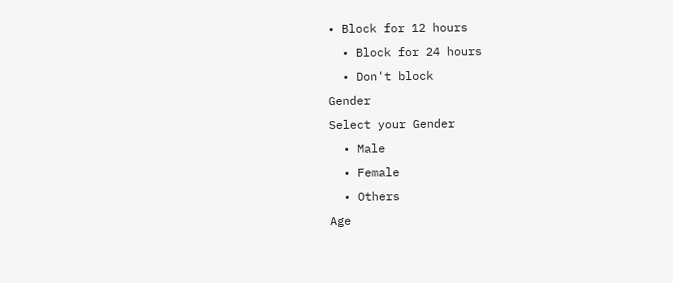• Block for 12 hours
  • Block for 24 hours
  • Don't block
Gender
Select your Gender
  • Male
  • Female
  • Others
Age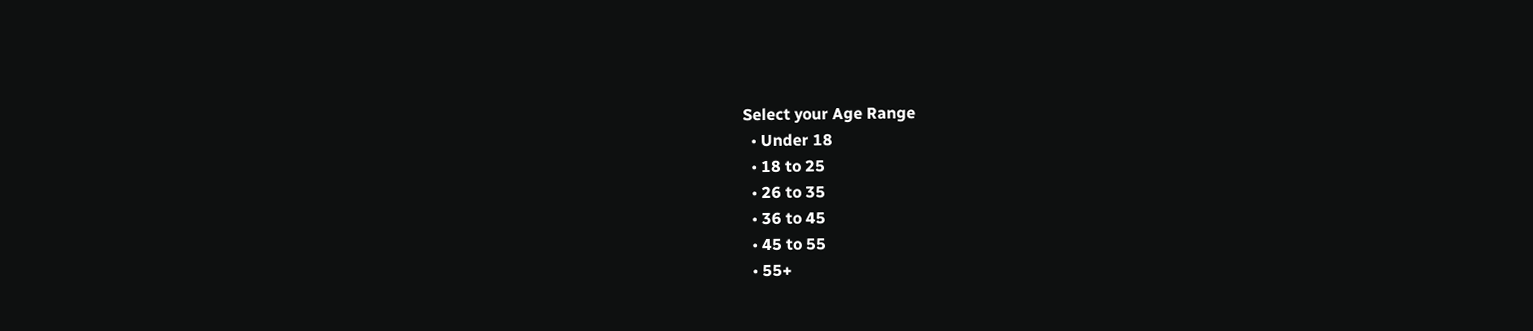Select your Age Range
  • Under 18
  • 18 to 25
  • 26 to 35
  • 36 to 45
  • 45 to 55
  • 55+